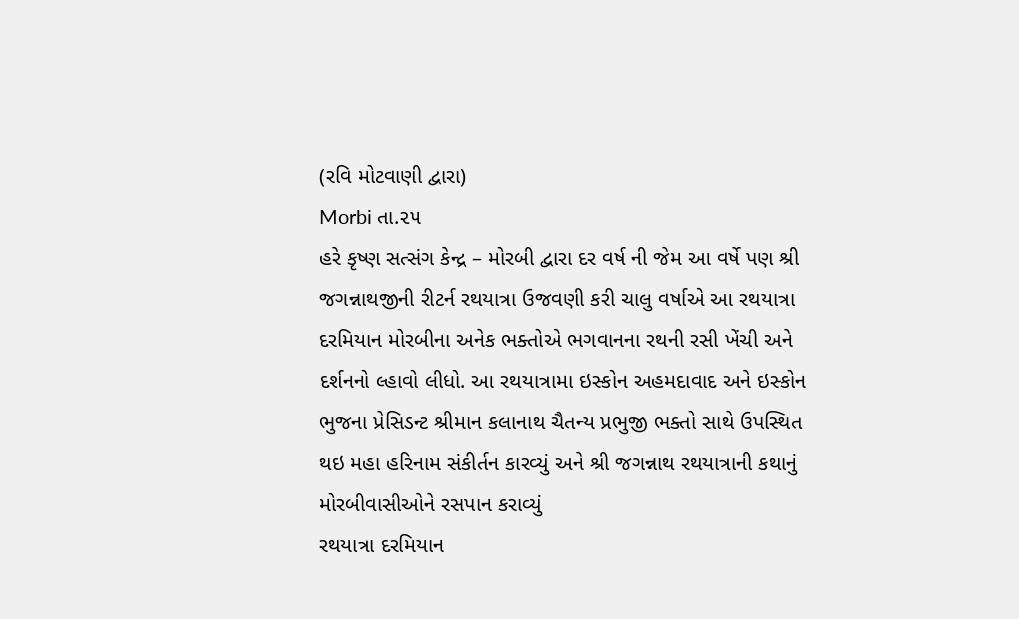(રવિ મોટવાણી દ્વારા)
Morbi તા.૨૫
હરે કૃષ્ણ સત્સંગ કેન્દ્ર – મોરબી દ્વારા દર વર્ષ ની જેમ આ વર્ષે પણ શ્રી જગન્નાથજીની રીટર્ન રથયાત્રા ઉજવણી કરી ચાલુ વર્ષાએ આ રથયાત્રા દરમિયાન મોરબીના અનેક ભક્તોએ ભગવાનના રથની રસી ખેંચી અને દર્શનનો લ્હાવો લીધો. આ રથયાત્રામા ઇસ્કોન અહમદાવાદ અને ઇસ્કોન ભુજના પ્રેસિડન્ટ શ્રીમાન કલાનાથ ચૈતન્ય પ્રભુજી ભક્તો સાથે ઉપસ્થિત થઇ મહા હરિનામ સંકીર્તન કારવ્યું અને શ્રી જગન્નાથ રથયાત્રાની કથાનું મોરબીવાસીઓને રસપાન કરાવ્યું
રથયાત્રા દરમિયાન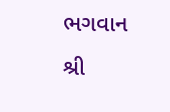ભગવાન શ્રી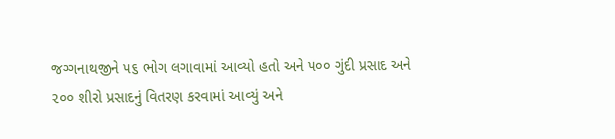જગ્ગનાથજીને ૫૬ ભોગ લગાવામાં આવ્યો હતો અને ૫૦૦ ગુંદી પ્રસાદ અને ૨૦૦ શીરો પ્રસાદનું વિતરણ કરવામાં આવ્યું અને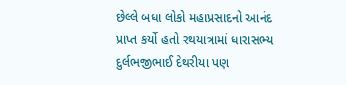છેલ્લે બધા લોકો મહાપ્રસાદનો આનંદ પ્રાપ્ત કર્યો હતો રથયાત્રામાં ધારાસભ્ય દુર્લભજીભાઈ દેથરીયા પણ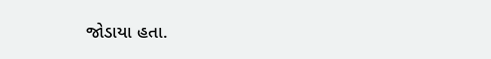જોડાયા હતા.